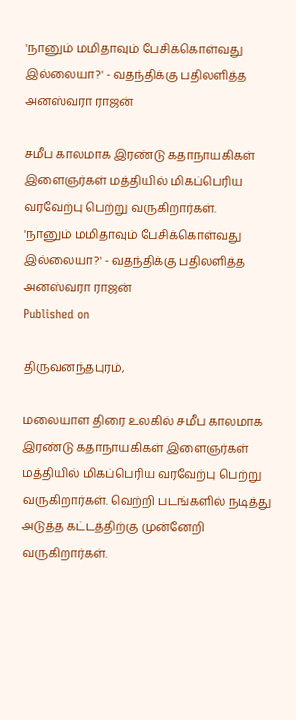'நானும் மமிதாவும் பேசிக்கொள்வது இல்லையா?' - வதந்திக்கு பதிலளித்த அனஸ்வரா ராஜன்

சமீப காலமாக இரண்டு கதாநாயகிகள் இளைஞர்கள் மத்தியில் மிகப்பெரிய வரவேற்பு பெற்று வருகிறார்கள்.
'நானும் மமிதாவும் பேசிக்கொள்வது இல்லையா?' - வதந்திக்கு பதிலளித்த அனஸ்வரா ராஜன்
Published on

திருவனந்தபுரம்,

மலையாள திரை உலகில் சமீப காலமாக இரண்டு கதாநாயகிகள் இளைஞர்கள் மத்தியில் மிகப்பெரிய வரவேற்பு பெற்று வருகிறார்கள். வெற்றி படங்களில் நடித்து அடுத்த கட்டத்திற்கு முன்னேறி வருகிறார்கள்.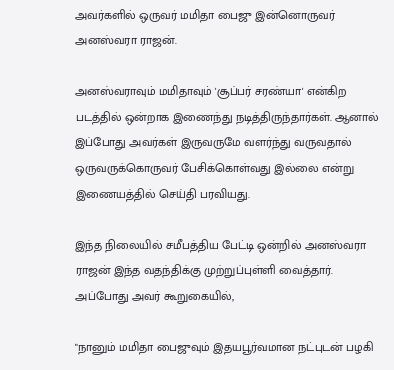அவர்களில் ஒருவர் மமிதா பைஜு இன்னொருவர் அனஸ்வரா ராஜன்.

அனஸ்வராவும் மமிதாவும் 'சூப்பர் சரண்யா' என்கிற படத்தில் ஒன்றாக இணைந்து நடித்திருந்தார்கள். ஆனால் இப்போது அவர்கள் இருவருமே வளர்ந்து வருவதால் ஒருவருக்கொருவர் பேசிக்கொள்வது இல்லை என்று இணையத்தில் செய்தி பரவியது.

இந்த நிலையில் சமீபத்திய பேட்டி ஒன்றில் அனஸ்வரா ராஜன் இந்த வதந்திக்கு முற்றுப்புள்ளி வைத்தார். அப்போது அவர் கூறுகையில்,

"நானும் மமிதா பைஜுவும் இதயபூர்வமான நட்புடன் பழகி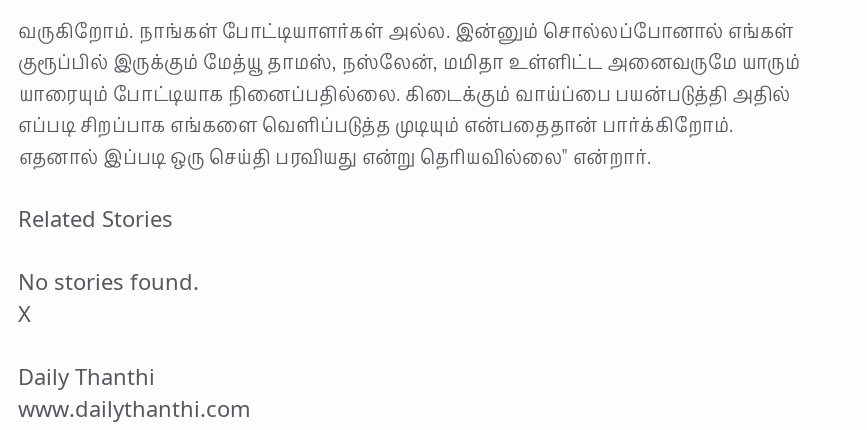வருகிறோம். நாங்கள் போட்டியாளர்கள் அல்ல. இன்னும் சொல்லப்போனால் எங்கள் குரூப்பில் இருக்கும் மேத்யூ தாமஸ், நஸ்லேன், மமிதா உள்ளிட்ட அனைவருமே யாரும் யாரையும் போட்டியாக நினைப்பதில்லை. கிடைக்கும் வாய்ப்பை பயன்படுத்தி அதில் எப்படி சிறப்பாக எங்களை வெளிப்படுத்த முடியும் என்பதைதான் பார்க்கிறோம். எதனால் இப்படி ஒரு செய்தி பரவியது என்று தெரியவில்லை" என்றார்.

Related Stories

No stories found.
X

Daily Thanthi
www.dailythanthi.com